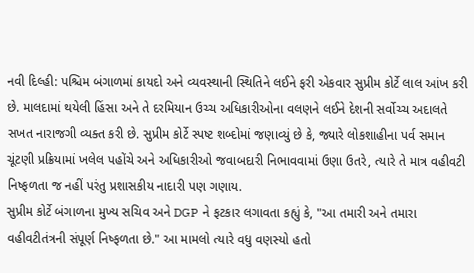નવી દિલ્હી: પશ્ચિમ બંગાળમાં કાયદો અને વ્યવસ્થાની સ્થિતિને લઈને ફરી એકવાર સુપ્રીમ કોર્ટે લાલ આંખ કરી છે. માલદામાં થયેલી હિંસા અને તે દરમિયાન ઉચ્ચ અધિકારીઓના વલણને લઈને દેશની સર્વોચ્ચ અદાલતે સખત નારાજગી વ્યક્ત કરી છે. સુપ્રીમ કોર્ટે સ્પષ્ટ શબ્દોમાં જણાવ્યું છે કે, જ્યારે લોકશાહીના પર્વ સમાન ચૂંટણી પ્રક્રિયામાં ખલેલ પહોંચે અને અધિકારીઓ જવાબદારી નિભાવવામાં ઉણા ઉતરે, ત્યારે તે માત્ર વહીવટી નિષ્ફળતા જ નહીં પરંતુ પ્રશાસકીય નાદારી પણ ગણાય.
સુપ્રીમ કોર્ટે બંગાળના મુખ્ય સચિવ અને DGP ને ફટકાર લગાવતા કહ્યું કે, "આ તમારી અને તમારા વહીવટીતંત્રની સંપૂર્ણ નિષ્ફળતા છે." આ મામલો ત્યારે વધુ વણસ્યો હતો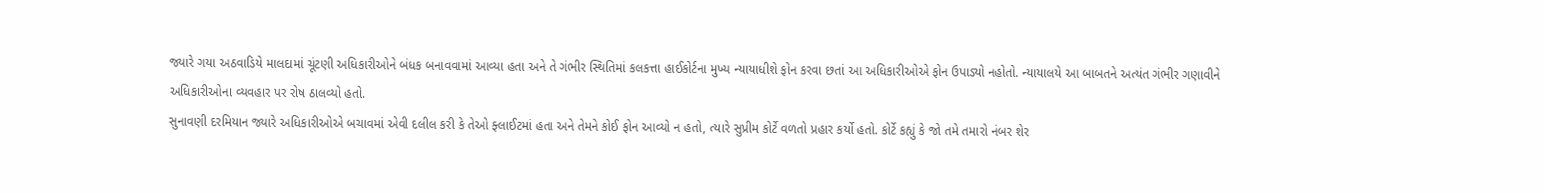જ્યારે ગયા અઠવાડિયે માલદામાં ચૂંટણી અધિકારીઓને બંધક બનાવવામાં આવ્યા હતા અને તે ગંભીર સ્થિતિમાં કલકત્તા હાઈકોર્ટના મુખ્ય ન્યાયાધીશે ફોન કરવા છતાં આ અધિકારીઓએ ફોન ઉપાડ્યો નહોતો. ન્યાયાલયે આ બાબતને અત્યંત ગંભીર ગણાવીને અધિકારીઓના વ્યવહાર પર રોષ ઠાલવ્યો હતો.
સુનાવણી દરમિયાન જ્યારે અધિકારીઓએ બચાવમાં એવી દલીલ કરી કે તેઓ ફ્લાઈટમાં હતા અને તેમને કોઈ ફોન આવ્યો ન હતો, ત્યારે સુપ્રીમ કોર્ટે વળતો પ્રહાર કર્યો હતો. કોર્ટે કહ્યું કે જો તમે તમારો નંબર શેર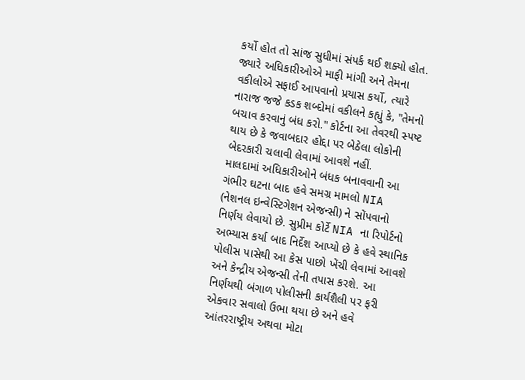કર્યો હોત તો સાંજ સુધીમાં સંપર્ક થઈ શક્યો હોત. જ્યારે અધિકારીઓએ માફી માંગી અને તેમના વકીલોએ સફાઈ આપવાનો પ્રયાસ કર્યો, ત્યારે નારાજ જજે કડક શબ્દોમાં વકીલને કહ્યું કે, "તેમનો બચાવ કરવાનું બંધ કરો." કોર્ટના આ તેવરથી સ્પષ્ટ થાય છે કે જવાબદાર હોદ્દા પર બેઠેલા લોકોની બેદરકારી ચલાવી લેવામાં આવશે નહીં.
માલદામાં અધિકારીઓને બંધક બનાવવાની આ ગંભીર ઘટના બાદ હવે સમગ્ર મામલો NIA (નેશનલ ઇન્વેસ્ટિગેશન એજન્સી) ને સોંપવાનો નિર્ણય લેવાયો છે. સુપ્રીમ કોર્ટે NIA ના રિપોર્ટનો અભ્યાસ કર્યા બાદ નિર્દેશ આપ્યો છે કે હવે સ્થાનિક પોલીસ પાસેથી આ કેસ પાછો ખેંચી લેવામાં આવશે અને કેન્દ્રીય એજન્સી તેની તપાસ કરશે. આ નિર્ણયથી બંગાળ પોલીસની કાર્યશૈલી પર ફરી એકવાર સવાલો ઉભા થયા છે અને હવે આંતરરાષ્ટ્રીય અથવા મોટા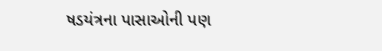ષડયંત્રના પાસાઓની પણ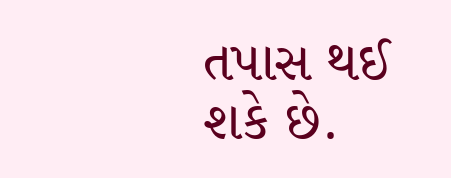તપાસ થઈ શકે છે.